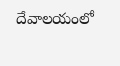దేవాలయంలో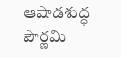ఆషాడశుద్ధ పౌర్ణమి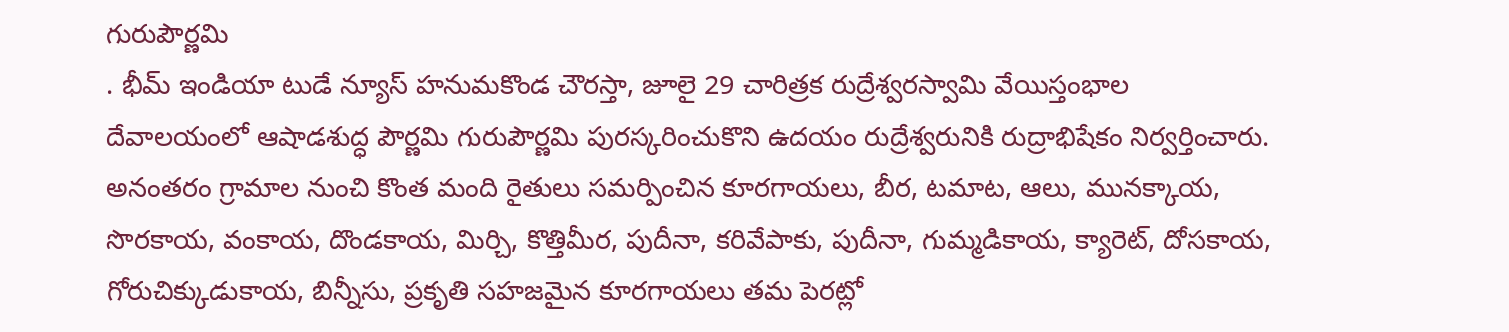గురుపౌర్ణమి
. భీమ్ ఇండియా టుడే న్యూస్ హనుమకొండ చౌరస్తా, జూలై 29 చారిత్రక రుద్రేశ్వరస్వామి వేయిస్తంభాల దేవాలయంలో ఆషాడశుద్ధ పౌర్ణమి గురుపౌర్ణమి పురస్కరించుకొని ఉదయం రుద్రేశ్వరునికి రుద్రాభిషేకం నిర్వర్తించారు. అనంతరం గ్రామాల నుంచి కొంత మంది రైతులు సమర్పించిన కూరగాయలు, బీర, టమాట, ఆలు, మునక్కాయ, సొరకాయ, వంకాయ, దొండకాయ, మిర్చి, కొత్తిమీర, పుదీనా, కరివేపాకు, పుదీనా, గుమ్మడికాయ, క్యారెట్, దోసకాయ, గోరుచిక్కుడుకాయ, బిన్నీసు, ప్రకృతి సహజమైన కూరగాయలు తమ పెరట్లో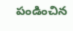పండించిన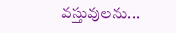వస్తువులను...